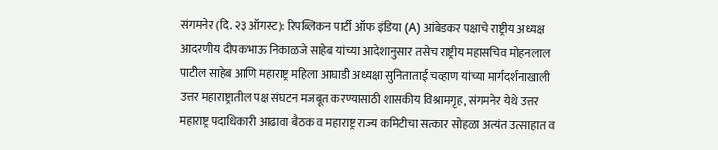संगमनेर (दि. २३ ऑगस्ट): रिपब्लिकन पार्टी ऑफ इंडिया (A) आंबेडकर पक्षाचे राष्ट्रीय अध्यक्ष आदरणीय दीपकभाऊ निकाळजे साहेब यांच्या आदेशानुसार तसेच राष्ट्रीय महासचिव मोहनलाल पाटील साहेब आणि महाराष्ट्र महिला आघाडी अध्यक्षा सुनिताताई चव्हाण यांच्या मार्गदर्शनाखाली उत्तर महाराष्ट्रातील पक्ष संघटन मजबूत करण्यासाठी शासकीय विश्रामगृह, संगमनेर येथे उत्तर महाराष्ट्र पदाधिकारी आढावा बैठक व महाराष्ट्र राज्य कमिटीचा सत्कार सोहळा अत्यंत उत्साहात व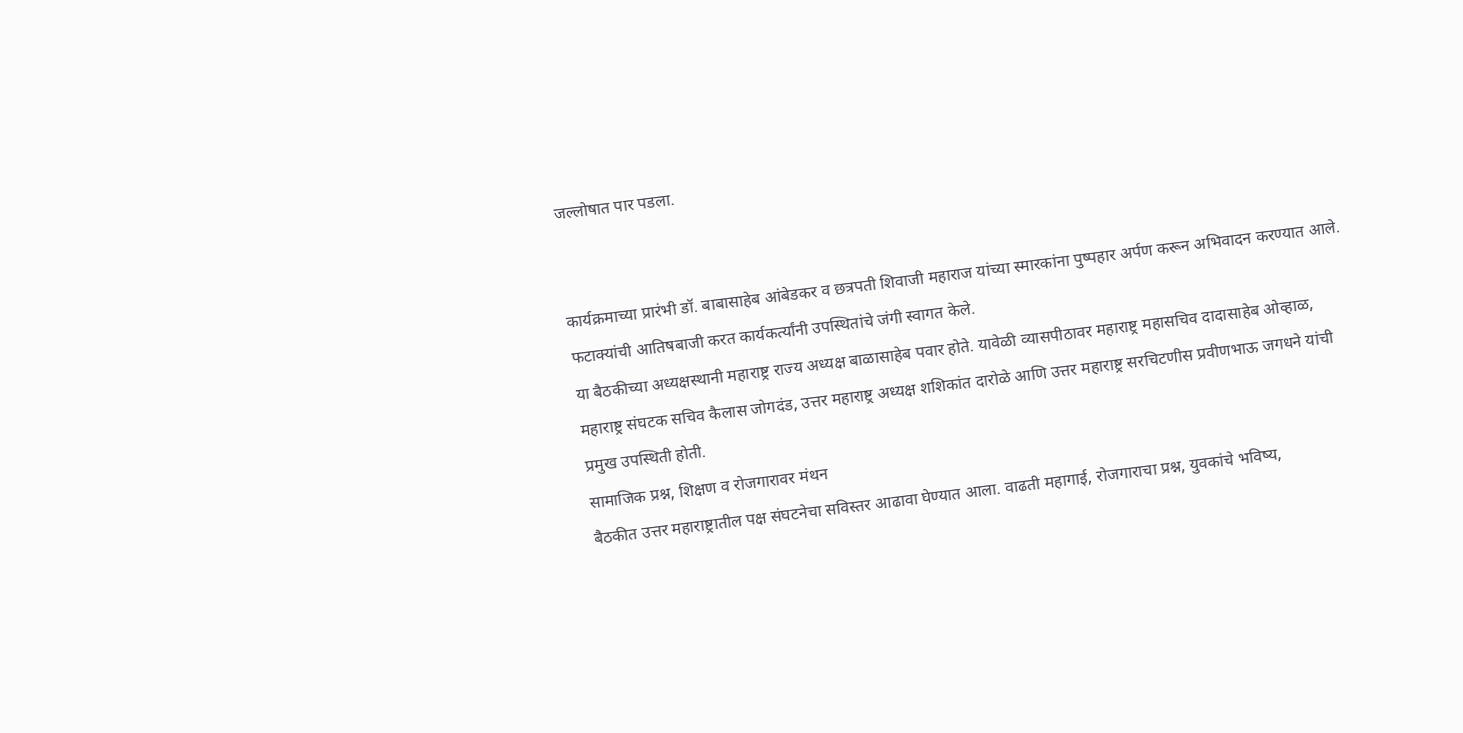जल्लोषात पार पडला.


कार्यक्रमाच्या प्रारंभी डॉ. बाबासाहेब आंबेडकर व छत्रपती शिवाजी महाराज यांच्या स्मारकांना पुष्पहार अर्पण करून अभिवादन करण्यात आले. फटाक्यांची आतिषबाजी करत कार्यकर्त्यांनी उपस्थितांचे जंगी स्वागत केले.
या बैठकीच्या अध्यक्षस्थानी महाराष्ट्र राज्य अध्यक्ष बाळासाहेब पवार होते. यावेळी व्यासपीठावर महाराष्ट्र महासचिव दादासाहेब ओव्हाळ, महाराष्ट्र संघटक सचिव कैलास जोगदंड, उत्तर महाराष्ट्र अध्यक्ष शशिकांत दारोळे आणि उत्तर महाराष्ट्र सरचिटणीस प्रवीणभाऊ जगधने यांची प्रमुख उपस्थिती होती.
सामाजिक प्रश्न, शिक्षण व रोजगारावर मंथन
बैठकीत उत्तर महाराष्ट्रातील पक्ष संघटनेचा सविस्तर आढावा घेण्यात आला. वाढती महागाई, रोजगाराचा प्रश्न, युवकांचे भविष्य,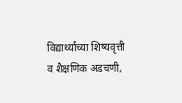विद्यार्थ्यांच्या शिष्यवृत्ती व शैक्षणिक अडचणी,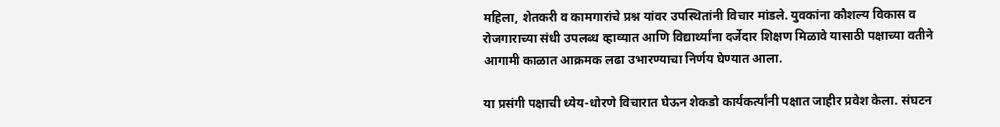महिला, शेतकरी व कामगारांचे प्रश्न यांवर उपस्थितांनी विचार मांडले. युवकांना कौशल्य विकास व रोजगाराच्या संधी उपलब्ध व्हाव्यात आणि विद्यार्थ्यांना दर्जेदार शिक्षण मिळावे यासाठी पक्षाच्या वतीने आगामी काळात आक्रमक लढा उभारण्याचा निर्णय घेण्यात आला.

या प्रसंगी पक्षाची ध्येय-धोरणे विचारात घेऊन शेकडो कार्यकर्त्यांनी पक्षात जाहीर प्रवेश केला. संघटन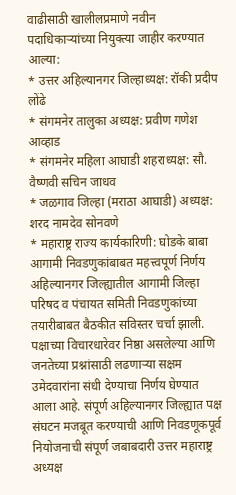वाढीसाठी खालीलप्रमाणे नवीन पदाधिकाऱ्यांच्या नियुक्त्या जाहीर करण्यात आल्या:
* उत्तर अहिल्यानगर जिल्हाध्यक्ष: रॉकी प्रदीप लोंढे
* संगमनेर तालुका अध्यक्ष: प्रवीण गणेश आव्हाड
* संगमनेर महिला आघाडी शहराध्यक्ष: सौ. वैष्णवी सचिन जाधव
* जळगाव जिल्हा (मराठा आघाडी) अध्यक्ष: शरद नामदेव सोनवणे
* महाराष्ट्र राज्य कार्यकारिणी: घोडके बाबा
आगामी निवडणुकांबाबत महत्त्वपूर्ण निर्णय
अहिल्यानगर जिल्ह्यातील आगामी जिल्हा परिषद व पंचायत समिती निवडणुकांच्या तयारीबाबत बैठकीत सविस्तर चर्चा झाली. पक्षाच्या विचारधारेवर निष्ठा असलेल्या आणि जनतेच्या प्रश्नांसाठी लढणाऱ्या सक्षम उमेदवारांना संधी देण्याचा निर्णय घेण्यात आला आहे. संपूर्ण अहिल्यानगर जिल्ह्यात पक्ष संघटन मजबूत करण्याची आणि निवडणूकपूर्व नियोजनाची संपूर्ण जबाबदारी उत्तर महाराष्ट्र अध्यक्ष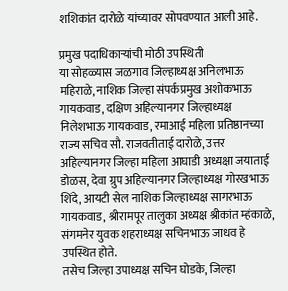शशिकांत दारोळे यांच्यावर सोपवण्यात आली आहे.

प्रमुख पदाधिकाऱ्यांची मोठी उपस्थिती
या सोहळ्यास जळगाव जिल्हाध्यक्ष अनिलभाऊ महिराळे, नाशिक जिल्हा संपर्कप्रमुख अशोकभाऊ गायकवाड, दक्षिण अहिल्यानगर जिल्हाध्यक्ष निलेशभाऊ गायकवाड, रमाआई महिला प्रतिष्ठानच्या राज्य सचिव सौ. राजवतीताई दारोळे, उत्तर अहिल्यानगर जिल्हा महिला आघाडी अध्यक्षा जयाताई डोळस, देवा ग्रुप अहिल्यानगर जिल्हाध्यक्ष गोरखभाऊ शिंदे, आयटी सेल नाशिक जिल्हाध्यक्ष सागरभाऊ गायकवाड, श्रीरामपूर तालुका अध्यक्ष श्रीकांत म्हंकाळे, संगमनेर युवक शहराध्यक्ष सचिनभाऊ जाधव हे उपस्थित होते.
तसेच जिल्हा उपाध्यक्ष सचिन घोडके, जिल्हा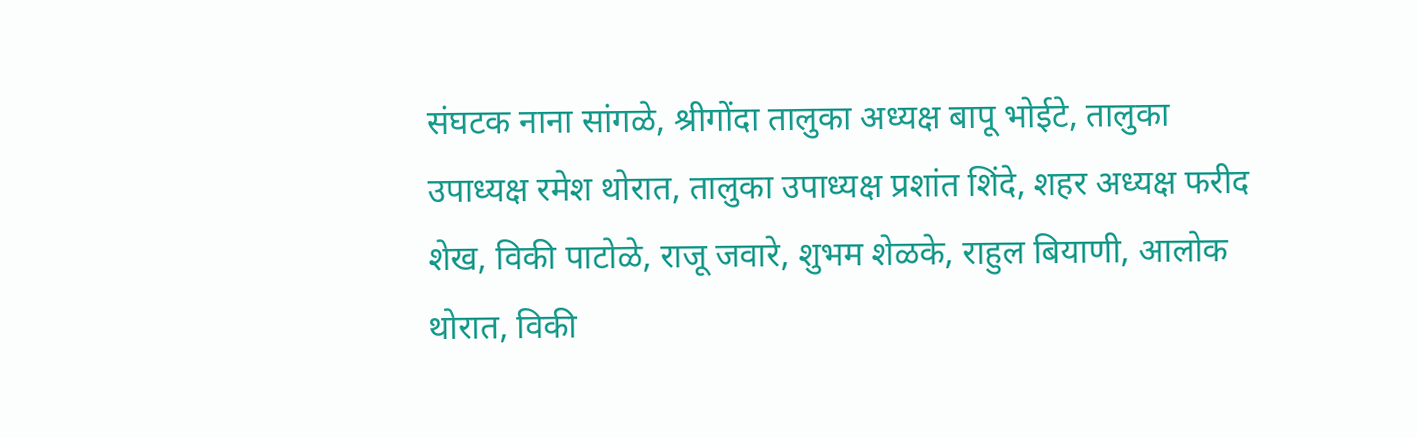संघटक नाना सांगळे, श्रीगोंदा तालुका अध्यक्ष बापू भोईटे, तालुका उपाध्यक्ष रमेश थोरात, तालुका उपाध्यक्ष प्रशांत शिंदे, शहर अध्यक्ष फरीद शेख, विकी पाटोळे, राजू जवारे, शुभम शेळके, राहुल बियाणी, आलोक थोरात, विकी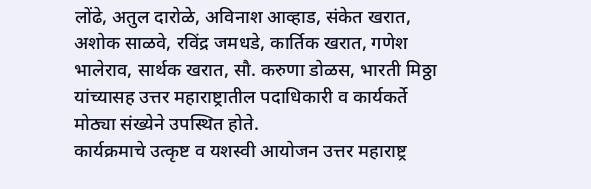लोंढे, अतुल दारोळे, अविनाश आव्हाड, संकेत खरात, अशोक साळवे, रविंद्र जमधडे, कार्तिक खरात, गणेश भालेराव, सार्थक खरात, सौ. करुणा डोळस, भारती मिठ्ठा यांच्यासह उत्तर महाराष्ट्रातील पदाधिकारी व कार्यकर्ते मोठ्या संख्येने उपस्थित होते.
कार्यक्रमाचे उत्कृष्ट व यशस्वी आयोजन उत्तर महाराष्ट्र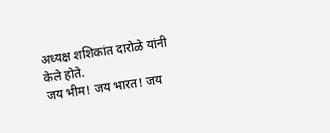अध्यक्ष शशिकांत दारोळे यांनी केले होते.
जय भीम! जय भारत! जय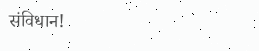संविधान!